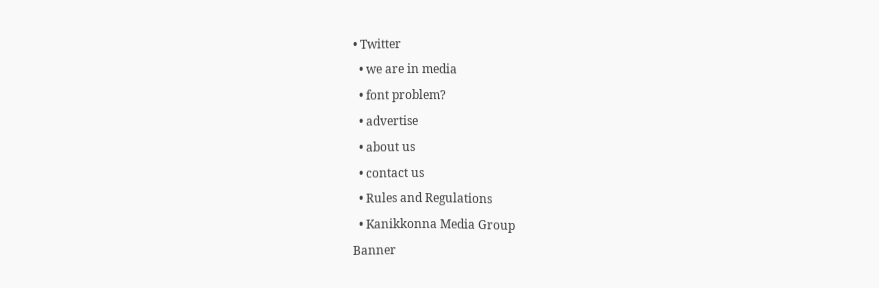• Twitter
  • we are in media
  • font problem?
  • advertise
  • about us
  • contact us
  • Rules and Regulations
  • Kanikkonna Media Group
Banner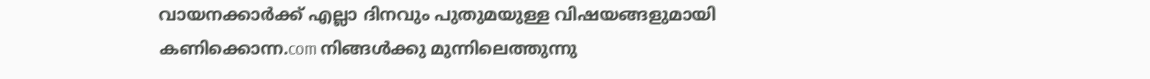വായനക്കാര്‍ക്ക് എല്ലാ ദിനവും പുതുമയുള്ള വിഷയങ്ങളുമായി കണിക്കൊന്ന.com നിങ്ങള്‍ക്കു മുന്നിലെത്തുന്നു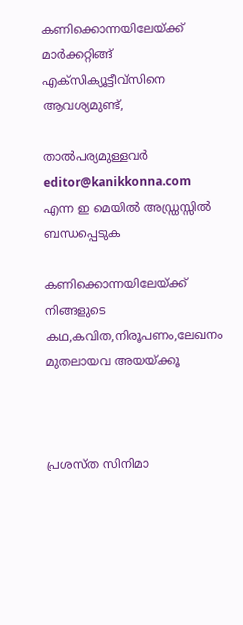കണിക്കൊന്നയിലേയ്ക്ക് മാര്‍ക്കറ്റിങ്ങ് എക്സിക്യൂട്ടീവ്സിനെ ആവശ്യമുണ്ട്,

താല്‍പര്യമുള്ളവര്‍ editor@kanikkonna.com എന്ന ഇ മെയില്‍ അഡ്ഡ്രസ്സില്‍ ബന്ധപ്പെടുക

കണിക്കൊന്നയിലേയ്ക്ക് നിങ്ങളുടെ കഥ,കവിത,നിരൂപണം,ലേഖനം മുതലായവ അയയ്ക്കൂ



പ്രശസ്ത സിനിമാ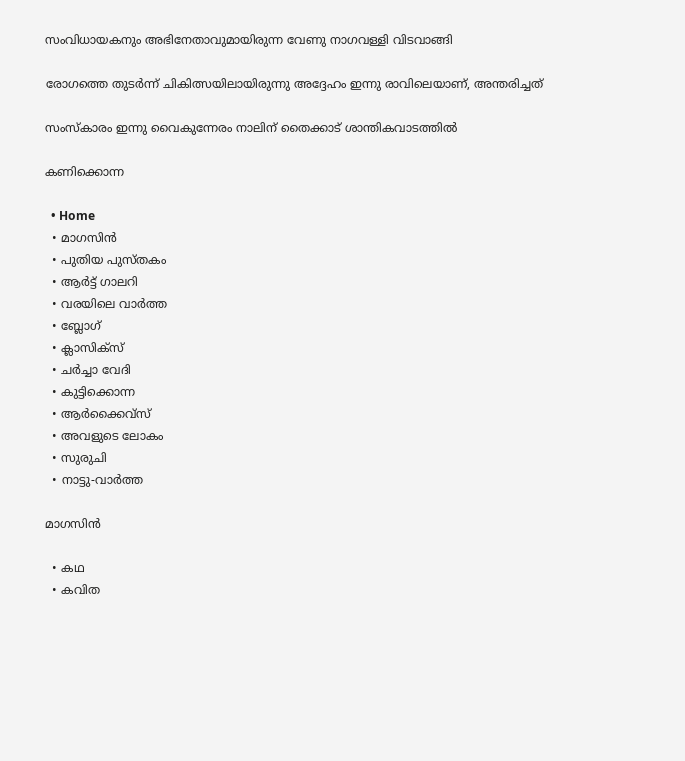സംവിധായകനും അഭിനേതാവുമായിരുന്ന വേണു നാഗവള്ളി വിടവാങ്ങി

രോഗത്തെ തുടര്‍ന്ന് ചികിത്സയിലായിരുന്നു അദ്ദേഹം ഇന്നു രാവിലെയാണ്, അന്തരിച്ചത്

സംസ്കാരം ഇന്നു വൈകുന്നേരം നാലിന് തൈക്കാട് ശാന്തികവാടത്തില്‍

കണിക്കൊന്ന

  • Home
  • മാഗസിന്‍
  • പുതിയ പുസ്തകം
  • ആര്‍ട്ട് ഗാലറി
  • വരയിലെ വാര്‍ത്ത
  • ബ്ലോഗ്
  • ക്ലാസിക്സ്
  • ചര്‍ച്ചാ വേദി
  • കുട്ടിക്കൊന്ന
  • ആര്‍ക്കൈവ്സ്
  • അവളുടെ ലോകം
  • സുരുചി
  • നാട്ടു-വാര്‍ത്ത

മാഗസിന്‍

  • കഥ
  • കവിത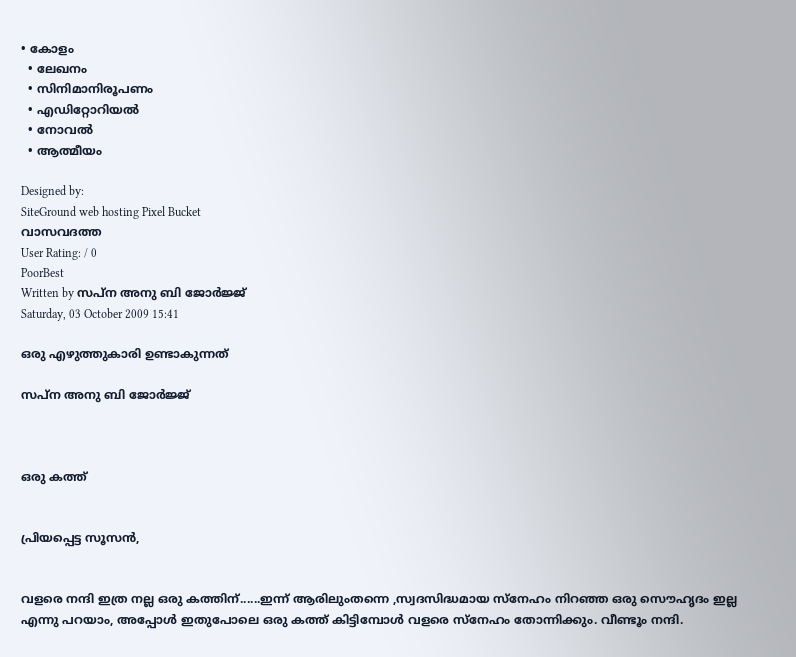• കോളം
  • ലേഖനം
  • സിനിമാനിരൂപണം
  • എഡിറ്റോറിയല്‍
  • നോവല്‍
  • ആത്മീയം

Designed by:
SiteGround web hosting Pixel Bucket
വാസവദത്ത
User Rating: / 0
PoorBest
Written by സപ്ന അനു ബി ജോര്‍ജ്ജ്
Saturday, 03 October 2009 15:41

ഒരു എഴുത്തുകാരി ഉണ്ടാകുന്നത്

സപ്ന അനു ബി ജോര്‍ജ്ജ്



ഒരു കത്ത്


പ്രിയപ്പെട്ട സൂസന്‍,


വളരെ നന്ദി ഇത്ര നല്ല ഒരു കത്തിന്......ഇന്ന് ആരിലുംതന്നെ ,സ്വദസിദ്ധമായ സ്നേഹം നിറഞ്ഞ ഒരു സൌഹൃദം ഇല്ല എന്നു പറയാം, അപ്പോള്‍ ഇതുപോലെ ഒരു കത്ത് കിട്ടിമ്പോള്‍ വളരെ സ്നേഹം തോന്നിക്കും. വീണ്ടൂം നന്ദി.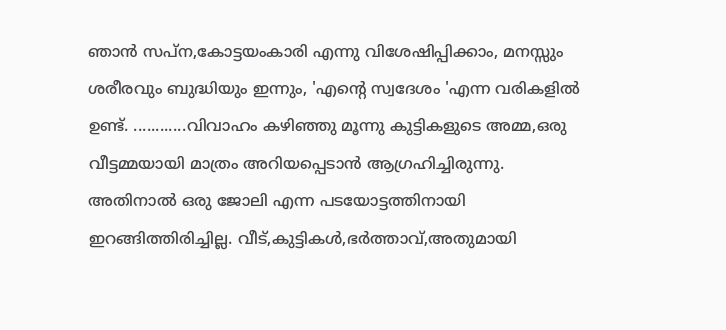ഞാന്‍ സപ്ന,കോട്ടയംകാരി എന്നു വിശേഷിപ്പിക്കാം, മനസ്സും ശരീരവും ബുദ്ധിയും ഇന്നും, 'എന്റെ സ്വദേശം 'എന്ന വരികളില്‍ ഉണ്ട്. ............വിവാഹം കഴിഞ്ഞു മൂന്നു കുട്ടികളുടെ അമ്മ,ഒരു വീട്ടമ്മയായി മാത്രം അറിയപ്പെടാന്‍ ആഗ്രഹിച്ചിരുന്നു. അതിനാല്‍ ഒരു ജോലി എന്ന പടയോട്ടത്തിനായി ഇറങ്ങിത്തിരിച്ചില്ല. വീട്,കുട്ടികള്‍,ഭര്‍ത്താവ്,അതുമായി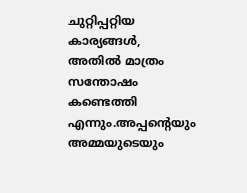ചുറ്റിപ്പറ്റിയ കാര്യങ്ങള്‍, അതില്‍ മാത്രം സന്തോഷം കണ്ടെത്തി എന്നും.അപ്പന്റെയും അമ്മയുടെയും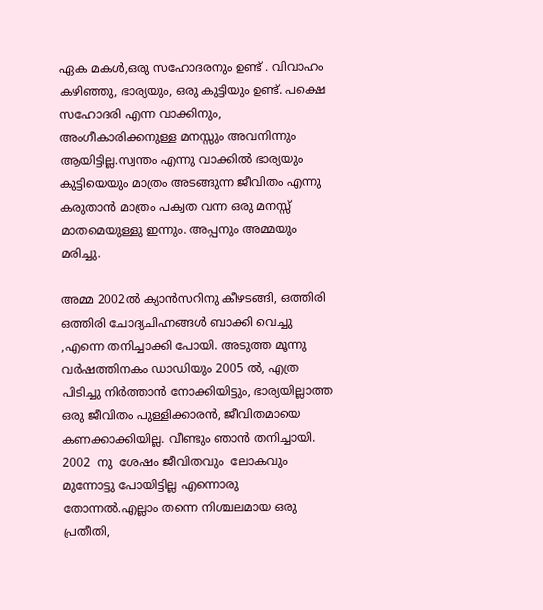ഏക മകള്‍,ഒരു സഹോദരനും ഉണ്ട് . വിവാഹം കഴിഞ്ഞു, ഭാര്യയും, ഒരു കുട്ടിയും ഉണ്ട്. പക്ഷെ സഹോദരി എന്ന വാക്കിനും, അംഗീകാരിക്കനുള്ള മനസ്സും അവനിന്നും ആയിട്ടില്ല.സ്വന്തം എന്നു വാക്കില്‍ ഭാര്യയും കുട്ടിയെയും മാത്രം അടങ്ങുന്ന ജീവിതം എന്നു കരുതാന്‍ മാത്രം പക്വത വന്ന ഒരു മനസ്സ് മാതമെയുള്ളു ഇന്നും. അപ്പനും അമ്മയും മരിച്ചു.

അമ്മ 2002ല്‍ ക്യാന്‍സറിനു കീഴടങ്ങി, ഒത്തിരി ഒത്തിരി ചോദ്യചിഹ്നങ്ങള്‍ ബാക്കി വെച്ചു ,എന്നെ തനിച്ചാക്കി പോയി. അടുത്ത മൂന്നു വര്‍ഷത്തിനകം ഡാഡിയും 2005 ല്‍, എത്ര പിടിച്ചു നിര്‍ത്താന്‍ നോക്കിയിട്ടും, ഭാര്യയില്ലാത്ത ഒരു ജീവിതം പുള്ളിക്കാരന്‍, ജീവിതമായെ കണക്കാക്കിയില്ല. വീണ്ടും ഞാന്‍ തനിച്ചായി. 2002  നു  ശേഷം ജീവിതവും  ലോകവും  മുന്നോട്ടു പോയിട്ടില്ല എന്നൊരു തോന്നല്‍.എല്ലാം തന്നെ നിശ്ചലമായ ഒരു പ്രതീതി,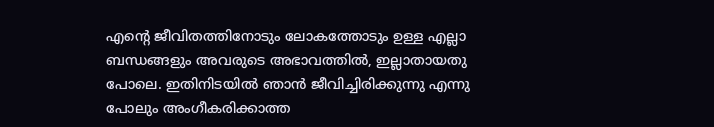എന്റെ ജീവിതത്തിനോടും ലോകത്തോടും ഉള്ള എല്ലാ ബന്ധങ്ങളും അവരുടെ അഭാവത്തില്‍, ഇല്ലാതായതു പോലെ. ഇതിനിടയില്‍ ഞാന്‍ ജീവിച്ചിരിക്കുന്നു എന്നു പോലും അംഗീകരിക്കാത്ത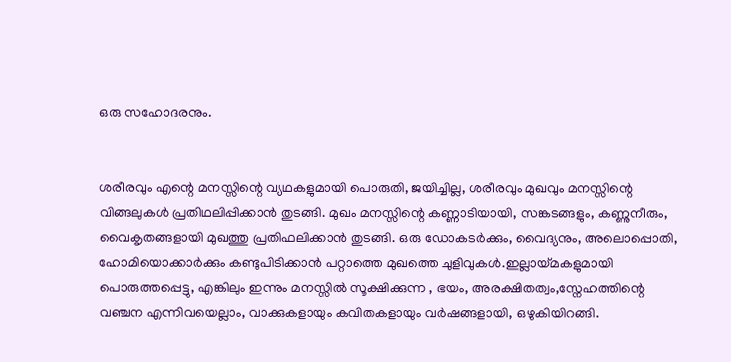ഒരു സഹോദരനും.


ശരീരവും എന്റെ മനസ്സിന്റെ വ്യഥകളുമായി പൊരുതി, ജയിച്ചില്ല, ശരീരവും മുഖവും മനസ്സിന്റെ വിങ്ങലുകള്‍ പ്രതിഥലിപ്പിക്കാന്‍ തുടങ്ങി. മുഖം മനസ്സിന്റെ കണ്ണാടിയായി, സങ്കടങ്ങളും, കണ്ണുനീരും, വൈകൃതങ്ങളായി മുഖത്തു പ്രതിഫലിക്കാന്‍ തുടങ്ങി. ഒരു ഡോകടര്‍ക്കും, വൈദ്യനും, അലൊപ്പൊതി, ഹോമിയൊക്കാര്‍ക്കും കണ്ടുപിടിക്കാന്‍ പറ്റാത്തെ മുഖത്തെ ചുളിവുകള്‍.ഇല്ലായ്മകളുമായി പൊരുത്തപ്പെട്ടു, എങ്കിലും ഇന്നും മനസ്സില്‍ സൂക്ഷിക്കുന്ന , ഭയം, അരക്ഷിതത്വം,സ്നേഹത്തിന്റെ വഞ്ചന എന്നിവയെല്ലാം, വാക്കുകളായും കവിതകളായും വര്‍ഷങ്ങളായി, ഒഴുകിയിറങ്ങി.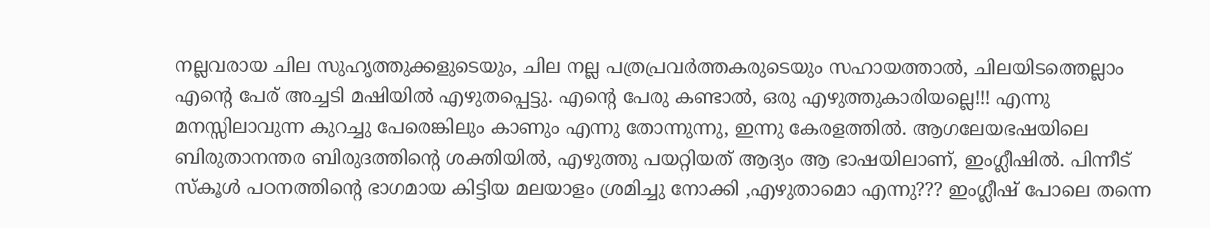നല്ലവരായ ചില സുഹൃത്തുക്കളുടെയും, ചില നല്ല പത്രപ്രവര്‍ത്തകരുടെയും സഹായത്താല്‍, ചിലയിടത്തെല്ലാം എന്റെ പേര് അച്ചടി മഷിയില്‍ എഴുതപ്പെട്ടു. എന്റെ പേരു കണ്ടാല്‍, ഒരു എഴുത്തുകാരിയല്ലെ!!! എന്നു മനസ്സിലാവുന്ന കുറച്ചു പേരെങ്കിലും കാണും എന്നു തോന്നുന്നു, ഇന്നു കേരളത്തില്‍. ആഗലേയഭഷയിലെ ബിരുതാനന്തര ബിരുദത്തിന്റെ ശക്തിയില്‍, എഴുത്തു പയറ്റിയത് ആദ്യം ആ ഭാഷയിലാണ്, ഇംഗ്ലീഷില്‍. പിന്നീട് സ്കൂള്‍ പഠനത്തിന്റെ ഭാഗമായ കിട്ടിയ മലയാളം ശ്രമിച്ചു നോക്കി ,എഴുതാമൊ എന്നു??? ഇംഗ്ലീഷ് പോലെ തന്നെ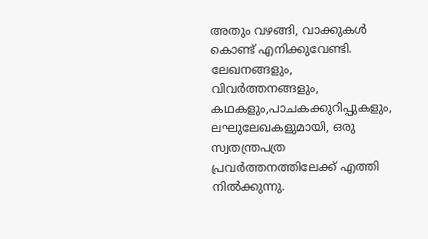അതും വഴങ്ങി, വാക്കുകള്‍ കൊണ്ട് എനിക്കുവേണ്ടി. ലേഖനങ്ങളും, വിവര്‍ത്തനങ്ങളും, കഥകളും,പാചകക്കുറിപ്പുകളും, ലഘുലേഖകളുമായി, ഒരു സ്വതന്ത്രപത്ര പ്രവര്‍ത്തനത്തിലേക്ക് എത്തി നില്‍ക്കുന്നു.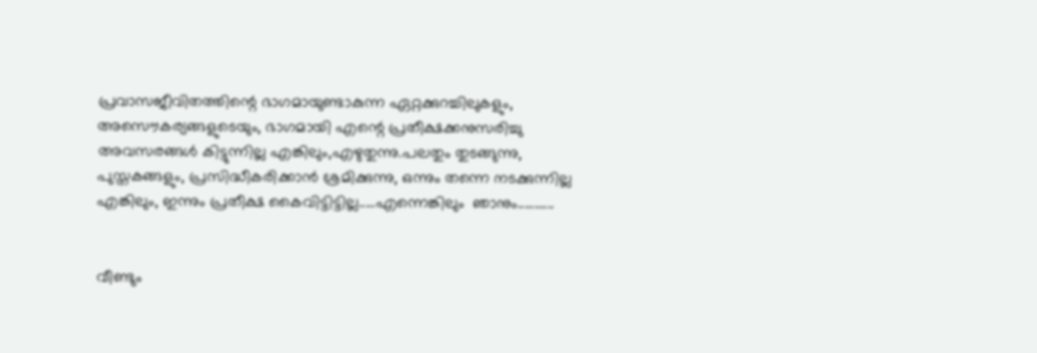പ്രവാസജീവിതത്തിന്റെ ഭാഗമായുണ്ടാകുന്ന ഏറ്റക്കുറച്ചിലുകളും, അസൌകര്യങ്ങളുടെയും, ഭാഗമായി എന്റെ പ്രതീക്ഷക്കനുസരിച്ചു അവസരങ്ങള്‍ കിട്ടുന്നില്ല എങ്കിലും,എഴുതുന്നു.പലതും തുടങ്ങുന്നു, പുസ്തകങ്ങളും, പ്രസിദ്ധീകരിക്കാന്‍ ശ്രമിക്കുന്നു, ഒന്നും തന്നെ നടക്കുന്നില്ല എങ്കിലും, ഇന്നും പ്രതീക്ഷ കൈവിട്ടിട്ടില്ല.....എന്നെങ്കിലും  ഞാനും...........


വീണ്ടും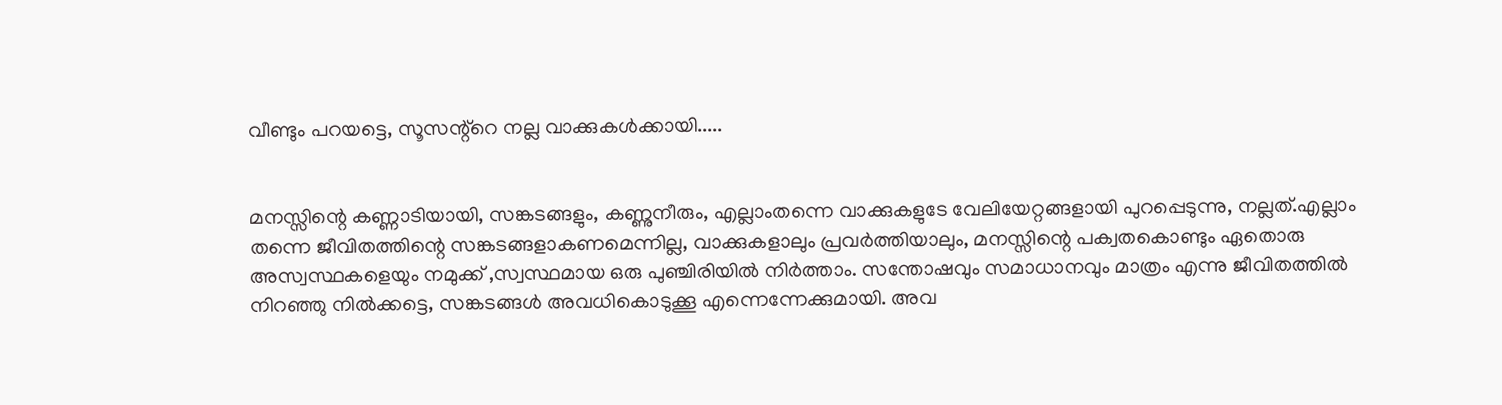വീണ്ടും പറയട്ടെ, സൂസന്റ്റെ നല്ല വാക്കുകള്‍ക്കായി.....


മനസ്സിന്റെ കണ്ണാടിയായി, സങ്കടങ്ങളും, കണ്ണുനീരും, എല്ലാംതന്നെ വാക്കുകളുടേ വേലിയേറ്റങ്ങളായി പുറപ്പെടുന്നു, നല്ലത്.എല്ലാം തന്നെ ജീവിതത്തിന്റെ സങ്കടങ്ങളാകണമെന്നില്ല, വാക്കുകളാലും പ്രവര്‍ത്തിയാലും, മനസ്സിന്റെ പക്വതകൊണ്ടും ഏതൊരു അസ്വസ്ഥകളെയും നമുക്ക് ,സ്വസ്ഥമായ ഒരു പുഞ്ചിരിയില്‍ നിര്‍ത്താം. സന്തോഷവും സമാധാനവും മാത്രം എന്നു ജീവിതത്തില്‍ നിറഞ്ഞു നില്‍ക്കട്ടെ, സങ്കടങ്ങള്‍ അവധികൊടുക്കൂ എന്നെന്നേക്കുമായി. അവ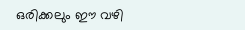ഒരിക്കലും ഈ വഴി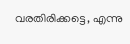വരതിരിക്കട്ടെ, എന്നു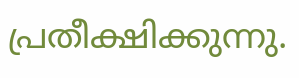പ്രതീക്ഷിക്കുന്നു.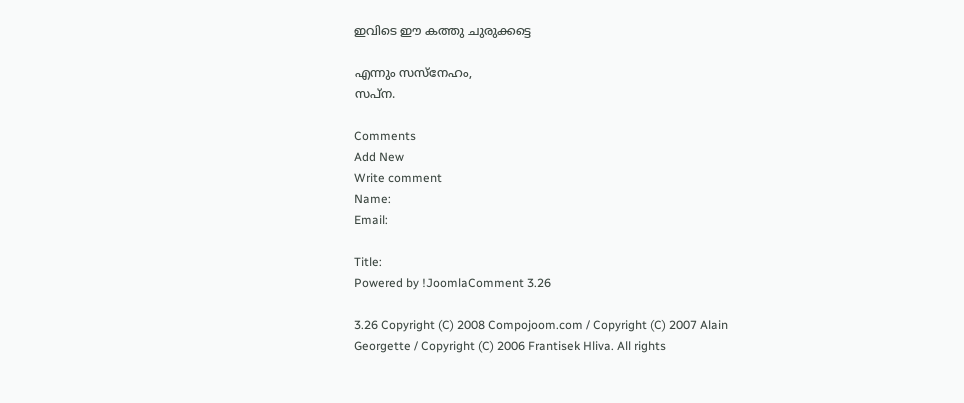ഇവിടെ ഈ കത്തു ചുരുക്കട്ടെ

എന്നും സസ്നേഹം,
സപ്ന.

Comments
Add New
Write comment
Name:
Email:

Title:
Powered by !JoomlaComment 3.26

3.26 Copyright (C) 2008 Compojoom.com / Copyright (C) 2007 Alain Georgette / Copyright (C) 2006 Frantisek Hliva. All rights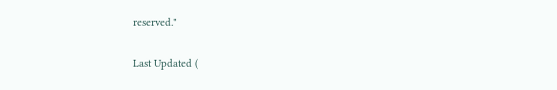reserved."

Last Updated (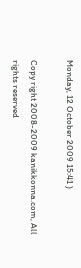Monday, 12 October 2009 15:41 )

Copy right 2008-2009 kanikkonna.com, All rights reserved